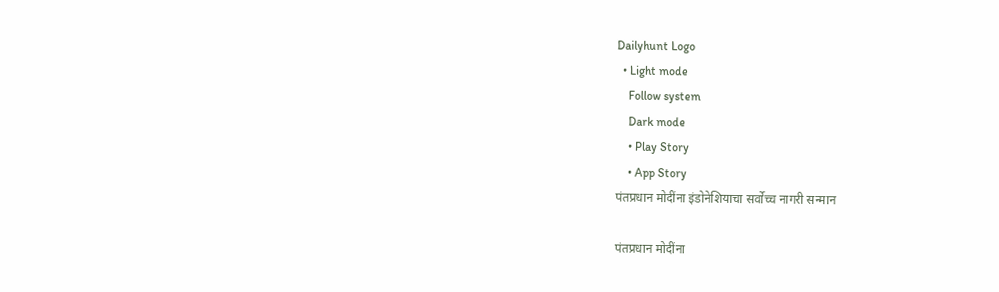Dailyhunt Logo
  • Light mode
    Follow system
    Dark mode
    • Play Story
    • App Story
पंतप्रधान मोदींना इंडोनेशियाचा सर्वोच्च नागरी सन्मान

पंतप्रधान मोदींना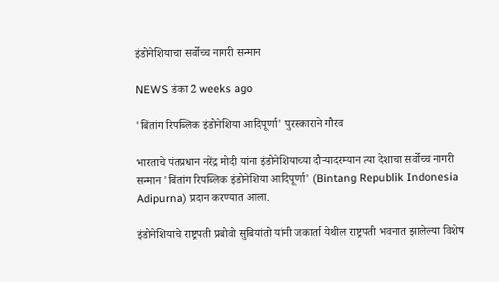इंडोनेशियाचा सर्वोच्च नागरी सन्मान

NEWS डंका 2 weeks ago

'बिंतांग रिपब्लिक इंडोनेशिया आदिपूर्णा' पुरस्काराने गौरव

भारताचे पंतप्रधान नरेंद्र मोदी यांना इंडोनेशियाच्या दौऱ्यादरम्यान त्या देशाचा सर्वोच्च नागरी सन्मान 'बिंतांग रिपब्लिक इंडोनेशिया आदिपूर्णा' (Bintang Republik Indonesia Adipurna) प्रदान करण्यात आला.

इंडोनेशियाचे राष्ट्रपती प्रबोवो सुबियांतो यांनी जकार्ता येथील राष्ट्रपती भवनात झालेल्या विशेष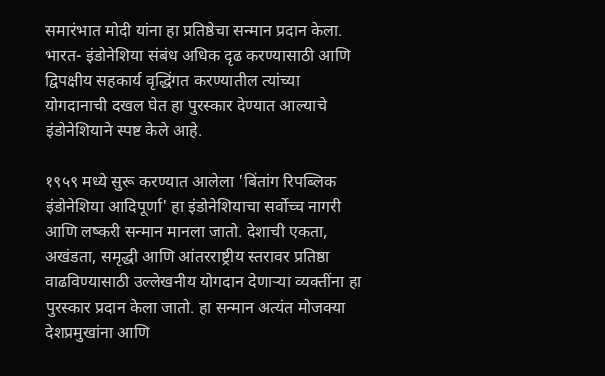समारंभात मोदी यांना हा प्रतिष्ठेचा सन्मान प्रदान केला. भारत- इंडोनेशिया संबंध अधिक दृढ करण्यासाठी आणि द्विपक्षीय सहकार्य वृद्धिंगत करण्यातील त्यांच्या योगदानाची दखल घेत हा पुरस्कार देण्यात आल्याचे इंडोनेशियाने स्पष्ट केले आहे.

१९५९ मध्ये सुरू करण्यात आलेला 'बिंतांग रिपब्लिक इंडोनेशिया आदिपूर्णा' हा इंडोनेशियाचा सर्वोच्च नागरी आणि लष्करी सन्मान मानला जातो. देशाची एकता, अखंडता, समृद्धी आणि आंतरराष्ट्रीय स्तरावर प्रतिष्ठा वाढविण्यासाठी उल्लेखनीय योगदान देणाऱ्या व्यक्तींना हा पुरस्कार प्रदान केला जातो. हा सन्मान अत्यंत मोजक्या देशप्रमुखांना आणि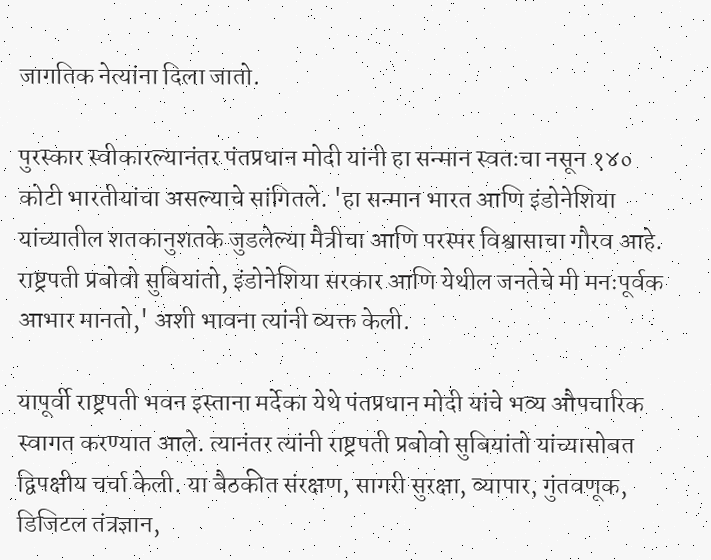जागतिक नेत्यांना दिला जातो.

पुरस्कार स्वीकारल्यानंतर पंतप्रधान मोदी यांनी हा सन्मान स्वतःचा नसून १४० कोटी भारतीयांचा असल्याचे सांगितले. 'हा सन्मान भारत आणि इंडोनेशिया यांच्यातील शतकानुशतके जुडलेल्या मैत्रीचा आणि परस्पर विश्वासाचा गौरव आहे. राष्ट्रपती प्रबोवो सुबियांतो, इंडोनेशिया सरकार आणि येथील जनतेचे मी मनःपूर्वक आभार मानतो,' अशी भावना त्यांनी व्यक्त केली.

यापूर्वी राष्ट्रपती भवन इस्ताना मर्देका येथे पंतप्रधान मोदी यांचे भव्य औपचारिक स्वागत करण्यात आले. त्यानंतर त्यांनी राष्ट्रपती प्रबोवो सुबियांतो यांच्यासोबत द्विपक्षीय चर्चा केली. या बैठकीत संरक्षण, सागरी सुरक्षा, व्यापार, गुंतवणूक, डिजिटल तंत्रज्ञान,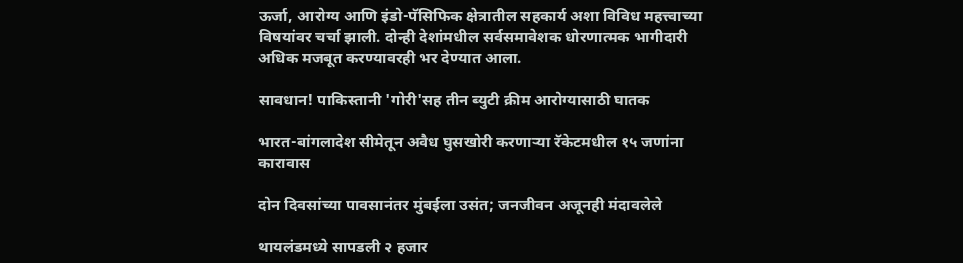ऊर्जा, आरोग्य आणि इंडो-पॅसिफिक क्षेत्रातील सहकार्य अशा विविध महत्त्वाच्या विषयांवर चर्चा झाली. दोन्ही देशांमधील सर्वसमावेशक धोरणात्मक भागीदारी अधिक मजबूत करण्यावरही भर देण्यात आला.

सावधान! पाकिस्तानी 'गोरी'सह तीन ब्युटी क्रीम आरोग्यासाठी घातक

भारत-बांगलादेश सीमेतून अवैध घुसखोरी करणाऱ्या रॅकेटमधील १५ जणांना कारावास

दोन दिवसांच्या पावसानंतर मुंबईला उसंत; जनजीवन अजूनही मंदावलेले

थायलंडमध्ये सापडली २ हजार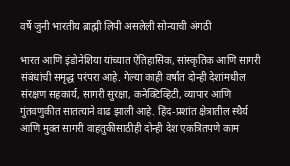वर्षे जुनी भारतीय ब्राह्मी लिपी असलेली सोन्याची अंगठी

भारत आणि इंडोनेशिया यांच्यात ऐतिहासिक, सांस्कृतिक आणि सागरी संबंधांची समृद्ध परंपरा आहे. गेल्या काही वर्षांत दोन्ही देशांमधील संरक्षण सहकार्य, सागरी सुरक्षा, कनेक्टिव्हिटी, व्यापार आणि गुंतवणुकीत सातत्याने वाढ झाली आहे. हिंद-प्रशांत क्षेत्रातील स्थैर्य आणि मुक्त सागरी वाहतुकीसाठीही दोन्ही देश एकत्रितपणे काम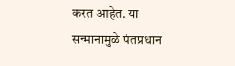करत आहेत. या सन्मानामुळे पंतप्रधान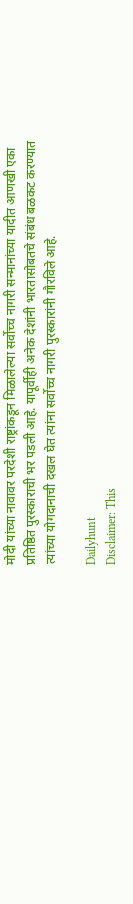मोदी यांच्या नावावर परदेशी राष्ट्रांकडून मिळालेल्या सर्वोच्च नागरी सन्मानांच्या यादीत आणखी एका प्रतिष्ठित पुरस्काराची भर पडली आहे. यापूर्वीही अनेक देशांनी भारतासोबतचे संबंध बळकट करण्यात त्यांच्या योगदानाची दखल घेत त्यांना सर्वोच्च नागरी पुरस्कारांनी गौरविले आहे.

Dailyhunt
Disclaimer: This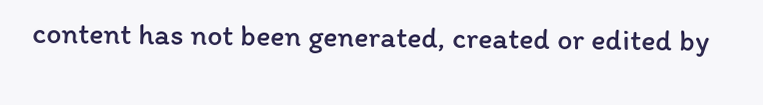content has not been generated, created or edited by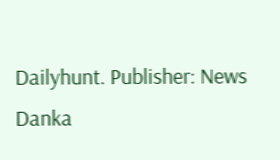Dailyhunt. Publisher: News Danka